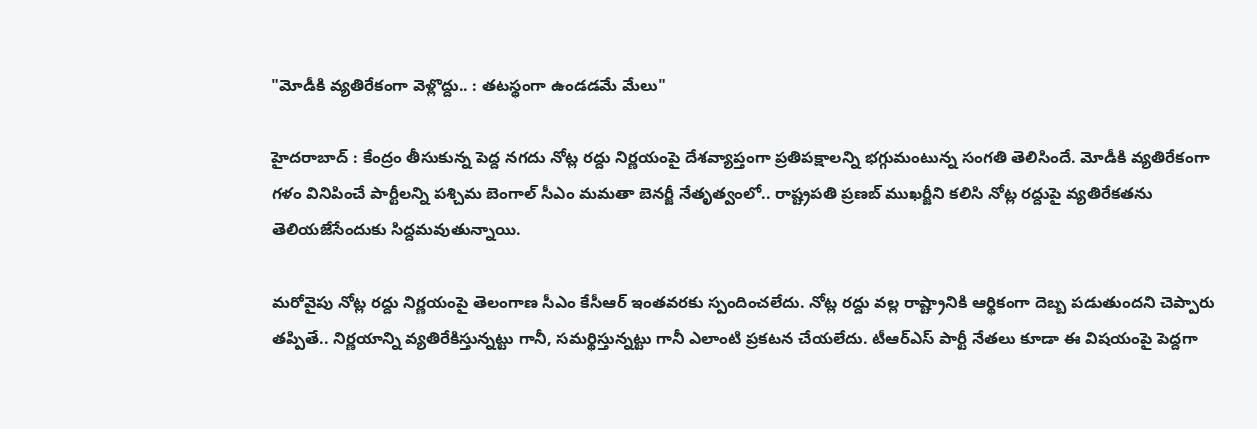"మోడీకి వ్యతిరేకంగా వెళ్లొద్దు.. : తటస్థంగా ఉండడమే మేలు"

హైదరాబాద్ : కేంద్రం తీసుకున్న పెద్ద నగదు నోట్ల రద్దు నిర్ణయంపై దేశవ్యాప్తంగా ప్రతిపక్షాలన్ని భగ్గుమంటున్న సంగతి తెలిసిందే. మోడీకి వ్యతిరేకంగా గళం వినిపించే పార్టీలన్ని పశ్చిమ బెంగాల్ సీఎం మమతా బెనర్జీ నేతృత్వంలో.. రాష్ట్రపతి ప్రణబ్ ముఖర్జీని కలిసి నోట్ల రద్దుపై వ్యతిరేకతను తెలియజేసేందుకు సిద్దమవుతున్నాయి.

మరోవైపు నోట్ల రద్దు నిర్ణయంపై తెలంగాణ సీఎం కేసీఆర్ ఇంతవరకు స్పందించలేదు. నోట్ల రద్దు వల్ల రాష్ట్రానికి ఆర్థికంగా దెబ్బ పడుతుందని చెప్పారు తప్పితే.. నిర్ణయాన్ని వ్యతిరేకిస్తున్నట్టు గానీ, సమర్థిస్తున్నట్టు గానీ ఎలాంటి ప్రకటన చేయలేదు. టీఆర్ఎస్ పార్టీ నేతలు కూడా ఈ విషయంపై పెద్దగా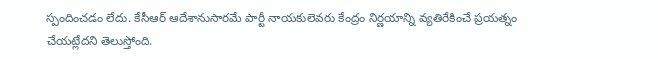స్పందించడం లేదు. కేసీఆర్ ఆదేశానుసారమే పార్టీ నాయకులెవరు కేంద్రం నిర్ణయాన్ని వ్యతిరేకించే ప్రయత్నం చేయట్లేదని తెలుస్తోంది.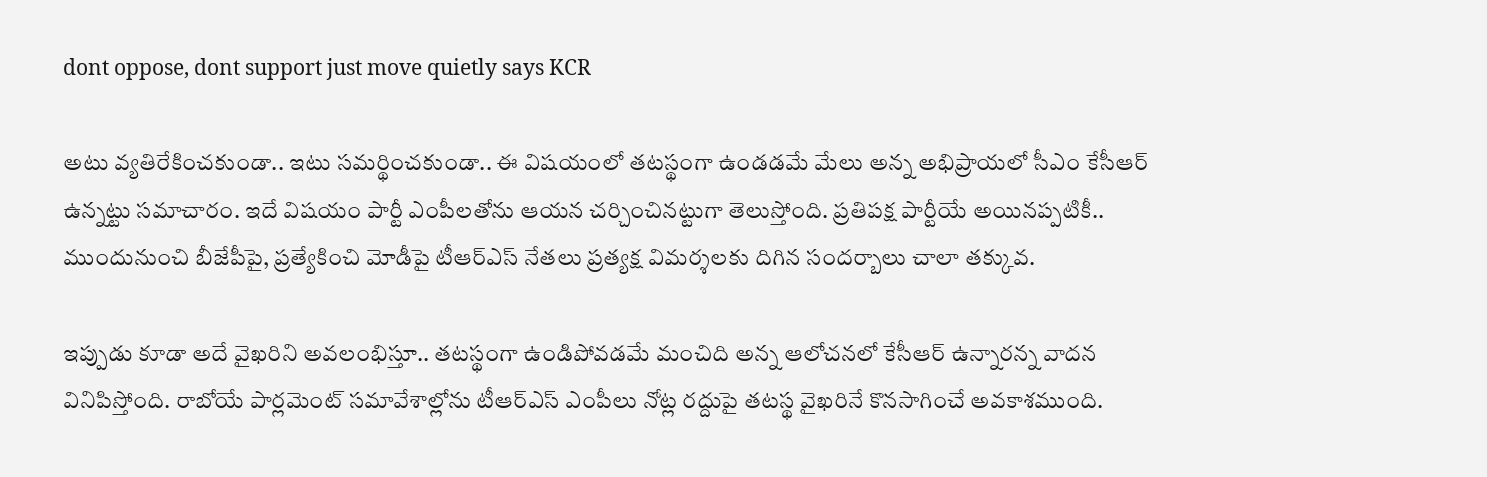dont oppose, dont support just move quietly says KCR

అటు వ్యతిరేకించకుండా.. ఇటు సమర్థించకుండా.. ఈ విషయంలో తటస్థంగా ఉండడమే మేలు అన్న అభిప్రాయలో సీఎం కేసీఆర్ ఉన్నట్టు సమాచారం. ఇదే విషయం పార్టీ ఎంపీలతోను ఆయన చర్చించినట్టుగా తెలుస్తోంది. ప్రతిపక్ష పార్టీయే అయినప్పటికీ.. ముందునుంచి బీజేపీపై, ప్రత్యేకించి మోడీపై టీఆర్ఎస్ నేతలు ప్రత్యక్ష విమర్శలకు దిగిన సందర్బాలు చాలా తక్కువ.

ఇప్పుడు కూడా అదే వైఖరిని అవలంభిస్తూ.. తటస్థంగా ఉండిపోవడమే మంచిది అన్న ఆలోచనలో కేసీఆర్ ఉన్నారన్న వాదన వినిపిస్తోంది. రాబోయే పార్లమెంట్ సమావేశాల్లోను టీఆర్ఎస్ ఎంపీలు నోట్ల రద్దుపై తటస్థ వైఖరినే కొనసాగించే అవకాశముంది.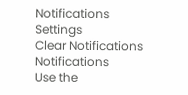Notifications
Settings
Clear Notifications
Notifications
Use the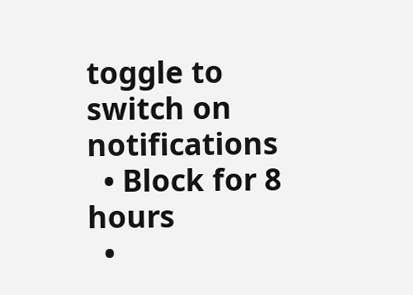toggle to switch on notifications
  • Block for 8 hours
  •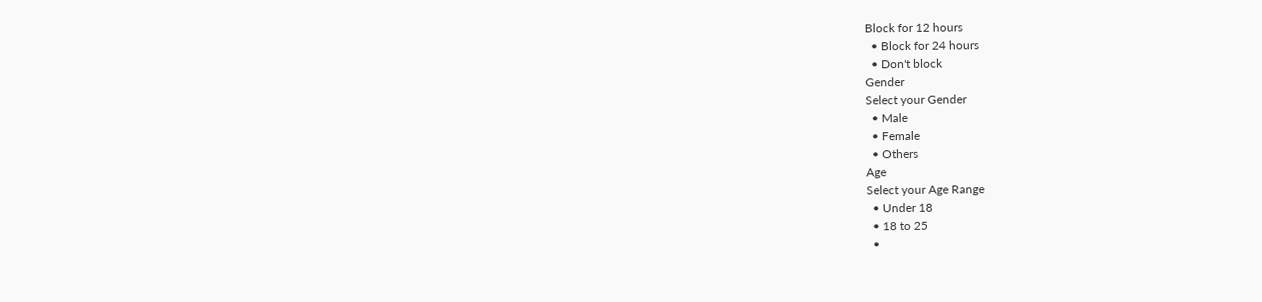Block for 12 hours
  • Block for 24 hours
  • Don't block
Gender
Select your Gender
  • Male
  • Female
  • Others
Age
Select your Age Range
  • Under 18
  • 18 to 25
  •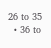26 to 35
  • 36 to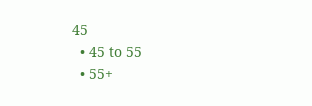45
  • 45 to 55
  • 55+